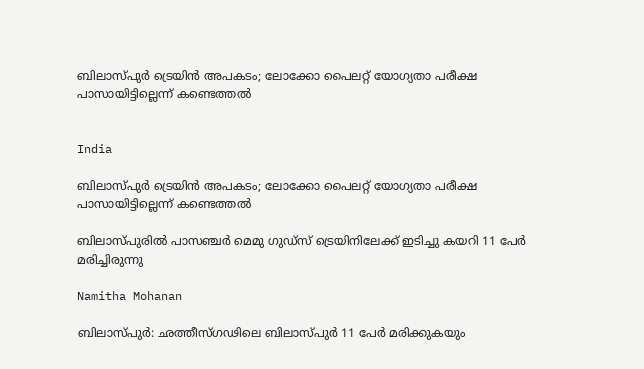ബിലാസ്പുർ ട്രെയിൻ അപകടം; ലോക്കോ പൈലറ്റ് യോഗ്യതാ പരീക്ഷ പാസായിട്ടില്ലെന്ന് കണ്ടെത്തൽ


India

ബിലാസ്പുർ ട്രെയിൻ അപകടം; ലോക്കോ പൈലറ്റ് യോഗ്യതാ പരീക്ഷ പാസായിട്ടില്ലെന്ന് കണ്ടെത്തൽ

ബിലാസ്പുരിൽ പാസഞ്ചർ മെമു ഗുഡ്സ് ട്രെയിനിലേക്ക് ഇടിച്ചു കയറി 11 പേർ മരിച്ചിരുന്നു

Namitha Mohanan

ബിലാസ്പുർ: ഛത്തീസ്ഗഢിലെ ബിലാസ്പുർ 11 പേർ മരിക്കുകയും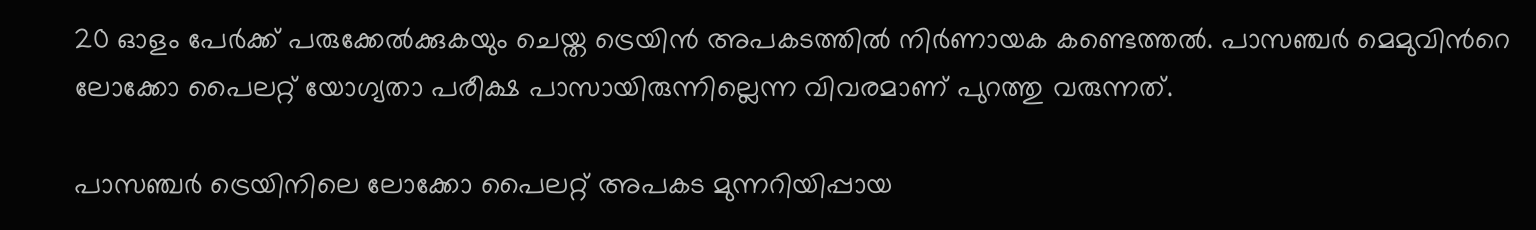20 ഓളം പേർക്ക് പരുക്കേൽക്കുകയും ചെയ്ത ട്രെയിൻ അപകടത്തിൽ നിർണായക കണ്ടെത്തൽ. പാസഞ്ചർ മെമുവിന്‍റെ ലോക്കോ പൈലറ്റ് യോഗ്യതാ പരീക്ഷ പാസായിരുന്നില്ലെന്ന വിവരമാണ് പുറത്തു വരുന്നത്.

പാസഞ്ചർ ട്രെയിനിലെ ലോക്കോ പൈലറ്റ് അപകട മുന്നറിയിപ്പായ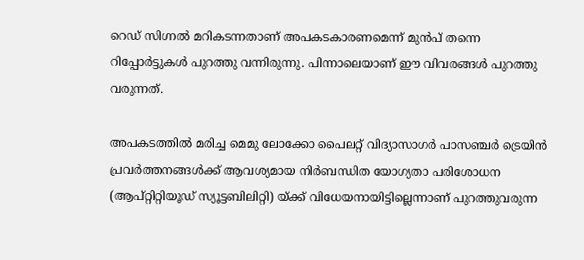റെഡ് സിഗ്നൽ മറികടന്നതാണ് അപകടകാരണമെന്ന് മുൻപ് തന്നെ റിപ്പോർട്ടുകൾ പുറത്തു വന്നിരുന്നു. പിന്നാലെയാണ് ഈ വിവരങ്ങൾ പുറത്തു വരുന്നത്.

അപകടത്തിൽ മരിച്ച മെമു ലോക്കോ പൈലറ്റ് വിദ്യാസാഗർ പാസഞ്ചർ ട്രെയിൻ പ്രവർത്തനങ്ങൾക്ക് ആവശ്യമായ നിർബന്ധിത യോഗ്യതാ പരിശോധന (ആപ്റ്റിറ്റിയൂഡ് സ്യൂട്ടബിലിറ്റി) യ്ക്ക് വിധേയനായിട്ടില്ലെന്നാണ് പുറത്തുവരുന്ന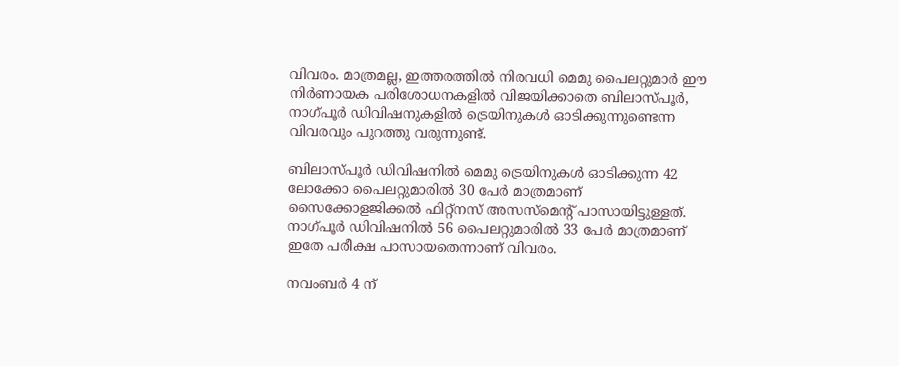വിവരം. മാത്രമല്ല, ഇത്തരത്തിൽ നിരവധി മെമു പൈലറ്റുമാർ ഈ നിർണായക പരിശോധനകളിൽ വിജയിക്കാതെ ബിലാസ്പൂർ, നാഗ്പൂർ ഡിവിഷനുകളിൽ ട്രെയിനുകൾ ഓടിക്കുന്നുണ്ടെന്ന വിവരവും പുറത്തു വരുന്നുണ്ട്.

ബിലാസ്പൂർ ഡിവിഷനിൽ മെമു ട്രെയിനുകൾ ഓടിക്കുന്ന 42 ലോക്കോ പൈലറ്റുമാരിൽ 30 പേർ മാത്രമാണ് സൈക്കോളജിക്കൽ ഫിറ്റ്നസ് അസസ്‌മെന്‍റ് പാസായിട്ടുള്ളത്. നാഗ്പൂർ ഡിവിഷനിൽ 56 പൈലറ്റുമാരിൽ 33 പേർ മാത്രമാണ് ഇതേ പരീക്ഷ പാസായതെന്നാണ് വിവരം.

നവംബർ 4 ന്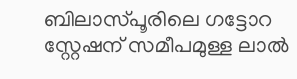ബിലാസ്പൂരിലെ ഗട്ടോറ സ്റ്റേഷന് സമീപമുള്ള ലാൽ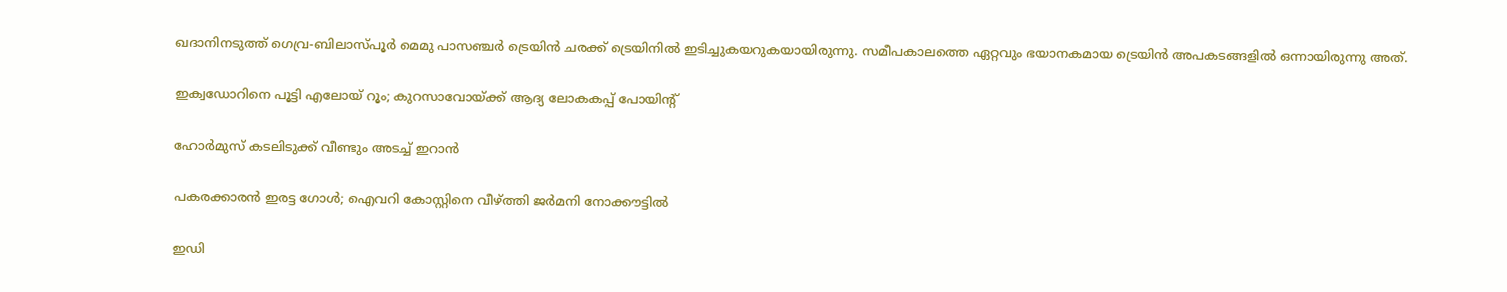ഖദാനിനടുത്ത് ഗെവ്ര-ബിലാസ്പൂർ മെമു പാസഞ്ചർ ട്രെയിൻ ചരക്ക് ട്രെയിനിൽ ഇടിച്ചുകയറുകയായിരുന്നു. സമീപകാലത്തെ ഏറ്റവും ഭയാനകമായ ട്രെയിൻ അപകടങ്ങളിൽ ഒന്നായിരുന്നു അത്.

ഇക്വഡോറിനെ പൂട്ടി എലോയ് റൂം; കുറസാവോയ്ക്ക് ആദ്യ ലോകകപ്പ് പോയിന്‍റ്

ഹോർമുസ് കടലിടുക്ക് വീണ്ടും അടച്ച് ഇറാൻ

പകരക്കാരൻ ഇരട്ട ഗോൾ; ഐവറി കോസ്റ്റിനെ വീഴ്ത്തി ജർമനി നോക്കൗട്ടിൽ

ഇഡി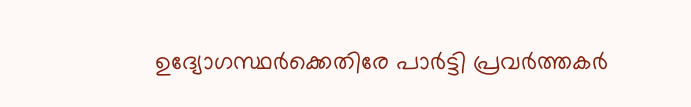ഉദ്യോഗസ്ഥർക്കെതിരേ പാർട്ടി പ്രവർത്തകർ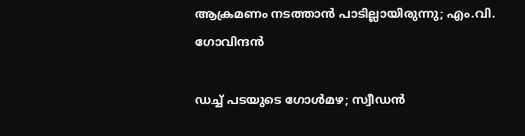ആക്രമണം നടത്താൻ പാടില്ലായിരുന്നു; എം.വി. ഗോവിന്ദൻ

ഡച്ച് പടയുടെ ഗോൾമഴ; സ്വീഡൻ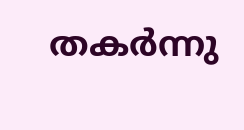തകർന്നു